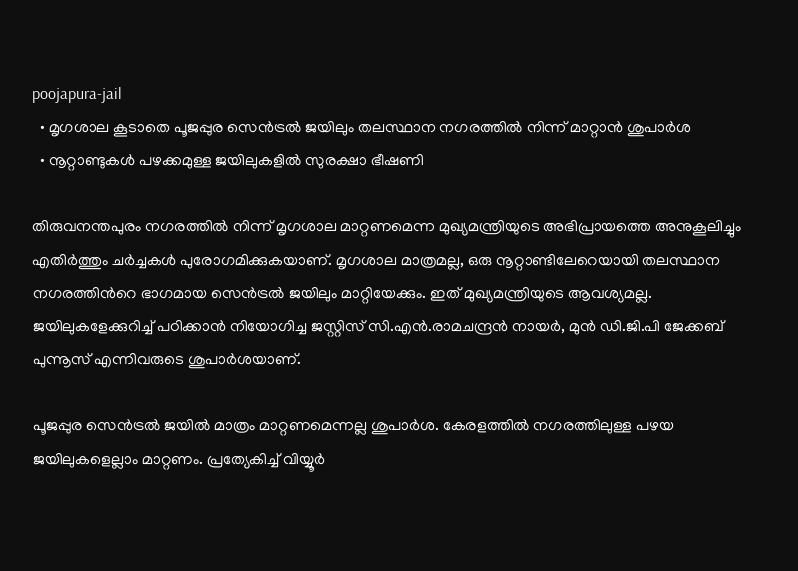poojapura-jail
  • മൃഗശാല കൂടാതെ പൂജപ്പുര സെന്‍ട്രല്‍ ജയിലും തലസ്ഥാന നഗരത്തില്‍ നിന്ന് മാറ്റാന്‍ ശുപാര്‍ശ
  • നൂറ്റാണ്ടുകള്‍ പഴക്കമുള്ള ജയിലുകളില്‍ സുരക്ഷാ ഭീഷണി

തിരുവനന്തപുരം നഗരത്തില്‍ നിന്ന് മൃഗശാല മാറ്റണമെന്ന മുഖ്യമന്ത്രിയുടെ അഭിപ്രായത്തെ അനുകൂലിച്ചും എതിര്‍ത്തും ചര്‍ച്ചകള്‍ പുരോഗമിക്കുകയാണ്. മൃഗശാല മാത്രമല്ല, ഒരു നൂറ്റാണ്ടിലേറെയായി തലസ്ഥാന നഗരത്തിന്‍റെ ഭാഗമായ സെന്‍ട്രല്‍ ജയിലും മാറ്റിയേക്കും. ഇത് മുഖ്യമന്ത്രിയുടെ ആവശ്യമല്ല. ജയിലുകളേക്കുറിച്ച് പഠിക്കാന്‍ നിയോഗിച്ച ജസ്റ്റിസ് സി.എന്‍.രാമചന്ദ്രന്‍ നായര്‍, മുന്‍ ഡി.ജി.പി ജേക്കബ് പുന്നൂസ് എന്നിവരുടെ ശുപാര്‍ശയാണ്.

പൂജപ്പുര സെന്‍ട്രല്‍ ജയില്‍ മാത്രം മാറ്റണമെന്നല്ല ശുപാര്‍ശ. കേരളത്തില്‍ നഗരത്തിലുള്ള പഴയ ജയിലുകളെല്ലാം മാറ്റണം. പ്രത്യേകിച്ച് വിയ്യൂര്‍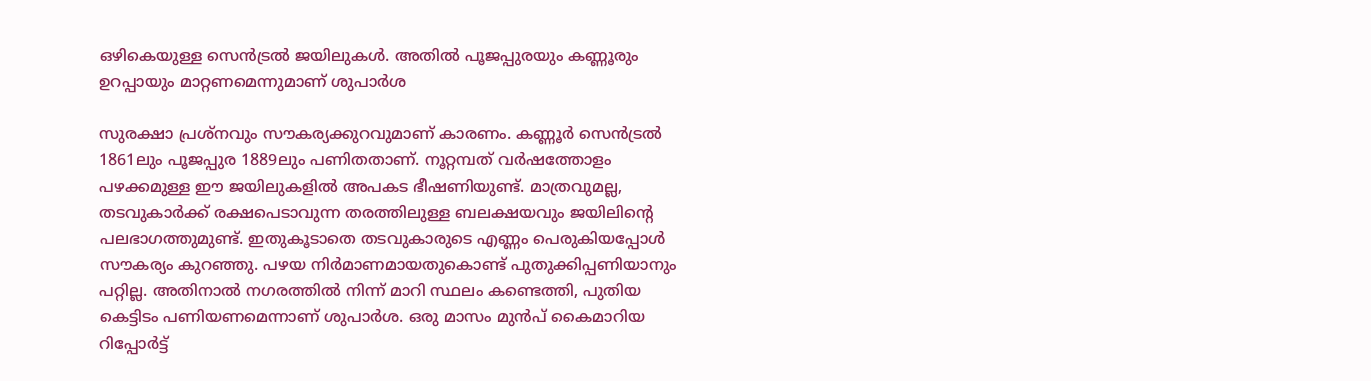ഒഴികെയുള്ള സെന്‍ട്രല്‍ ജയിലുകള്‍. അതില്‍ പൂജപ്പുരയും കണ്ണൂരും ഉറപ്പായും മാറ്റണമെന്നുമാണ് ശുപാര്‍ശ

സുരക്ഷാ പ്രശ്നവും സൗകര്യക്കുറവുമാണ് കാരണം. കണ്ണൂര്‍ സെന്‍ട്രല്‍ 1861ലും പൂജപ്പുര 1889ലും പണിതതാണ്. നൂറ്റമ്പത് വര്‍ഷത്തോളം പഴക്കമുള്ള ഈ ജയിലുകളില്‍ അപകട ഭീഷണിയുണ്ട്. മാത്രവുമല്ല, തടവുകാര്‍ക്ക് രക്ഷപെടാവുന്ന തരത്തിലുള്ള ബലക്ഷയവും ജയിലിന്‍റെ പലഭാഗത്തുമുണ്ട്. ഇതുകൂടാതെ തടവുകാരുടെ എണ്ണം പെരുകിയപ്പോള്‍ സൗകര്യം കുറഞ്ഞു. പഴയ നിര്‍മാണമായതുകൊണ്ട് പുതുക്കിപ്പണിയാനും പറ്റില്ല. അതിനാല്‍ നഗരത്തില്‍ നിന്ന് മാറി സ്ഥലം കണ്ടെത്തി, പുതിയ കെട്ടിടം പണിയണമെന്നാണ് ശുപാര്‍ശ. ഒരു മാസം മുന്‍പ് കൈമാറിയ റിപ്പോര്‍ട്ട്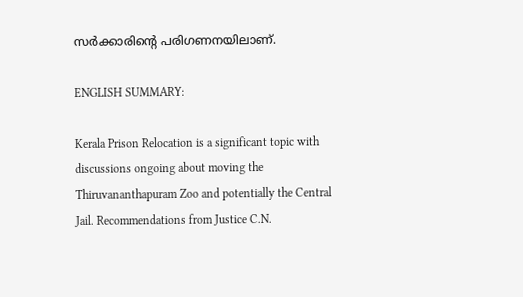സര്‍ക്കാരിന്‍റെ പരിഗണനയിലാണ്.

ENGLISH SUMMARY:

Kerala Prison Relocation is a significant topic with discussions ongoing about moving the Thiruvananthapuram Zoo and potentially the Central Jail. Recommendations from Justice C.N.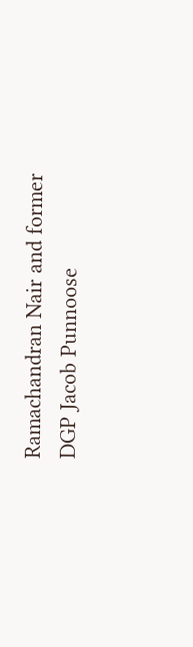Ramachandran Nair and former DGP Jacob Punnoose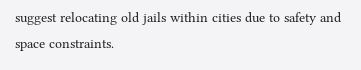suggest relocating old jails within cities due to safety and space constraints.